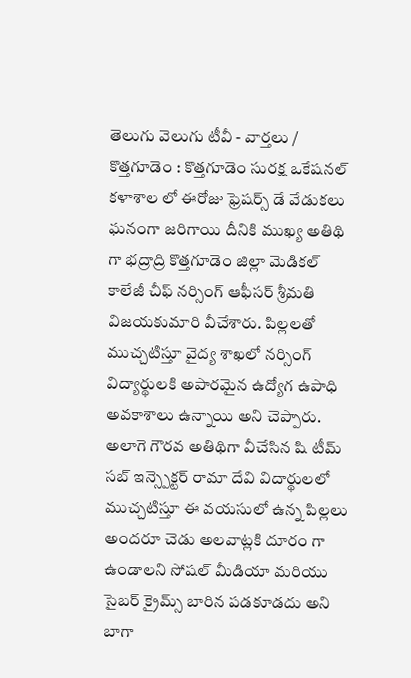తెలుగు వెలుగు టీవీ - వార్తలు / కొత్తగూడెం : కొత్తగూడెం సురక్ష ఒకేషనల్ కళాశాల లో ఈరోజు ఫ్రెషర్స్ డే వేడుకలు ఘనంగా జరిగాయి దీనికి ముఖ్య అతిథి గా భద్రాద్రి కొత్తగూడెం జిల్లా మెడికల్ కాలేజీ చీఫ్ నర్సింగ్ ఆఫీసర్ శ్రీమతి విజయకుమారి వీచేశారు. పిల్లలతో ముచ్చటిస్తూ వైద్య శాఖలో నర్సింగ్ విద్యార్థులకి అపారమైన ఉద్యోగ ఉపాధి అవకాశాలు ఉన్నాయి అని చెప్పారు. అలాగె గౌరవ అతిథిగా వీచేసిన షి టీమ్ సబ్ ఇన్స్పెక్టర్ రామా దేవి విదార్థులలో ముచ్చటిస్తూ ఈ వయసులో ఉన్న పిల్లలు అందరూ చెడు అలవాట్లకి దూరం గా ఉండాలని సోషల్ మీడియా మరియు సైబర్ క్రైమ్స్ బారిన పడకూడదు అని బాగా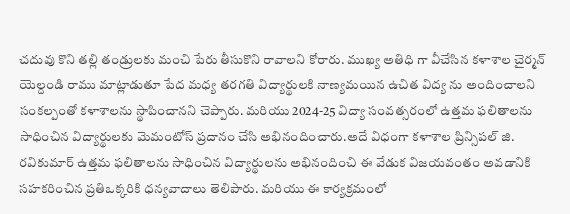చదువు కొని తల్లి తండ్రులకు మంచి పేరు తీసుకొని రావాలని కోరారు. ముఖ్య అతిధి గా వీచేసిన కళాశాల చైర్మన్ యెల్దండి రాము మాట్లాడుతూ పేద మధ్య తరగతి విద్యార్థులకి నాణ్యమయిన ఉచిత విద్య ను అందించాలని సంకల్పంతో కళాశాలను స్థాపించానని చెప్పారు. మరియు 2024-25 విద్యా సంవత్సరంలో ఉత్తమ ఫలితాలను సాధించిన విద్యార్థులకు మెమంటోస్ ప్రదానం చేసి అభినందించారు.అదే విధంగా కళాశాల ప్రిన్సిపల్ జి. రవికుమార్ ఉత్తమ ఫలితాలను సాధించిన విద్యార్థులను అభినందించి ఈ వేడుక విజయవంతం అవడానికి సహకరించిన ప్రతిఒక్కరికి ధన్యవాదాలు తెలిపారు. మరియు ఈ కార్యక్రమంలో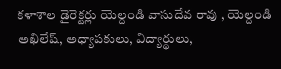కళాశాల డైరెక్టర్లు యెల్దండి వాసుదేవ రావు , యెల్దండి అఖిలేష్, అధ్యాపకులు, విద్యార్థులు,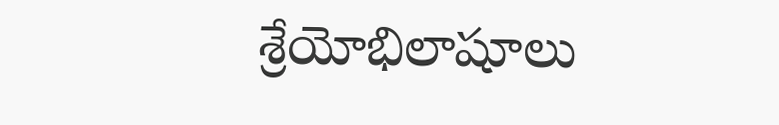శ్రేయోభిలాషూలు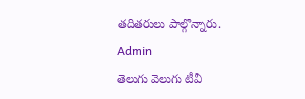తదితరులు పాల్గొన్నారు.
Admin
తెలుగు వెలుగు టీవీ